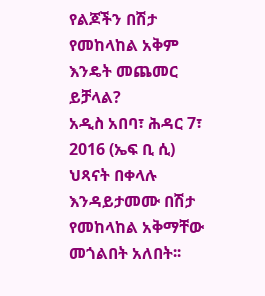የልጆችን በሽታ የመከላከል አቅም እንዴት መጨመር ይቻላል?
አዲስ አበባ፣ ሕዳር 7፣ 2016 (ኤፍ ቢ ሲ) ህጻናት በቀላሉ እንዳይታመሙ በሽታ የመከላከል አቅማቸው መጎልበት አለበት፡፡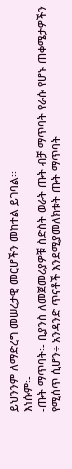ይህንንም ለማድረግ መሠረታዊ መርሆችን መከተል ይገባል፡፡
እነሱም፡-
-ጡት ማጥባት፡- ቢያንስ ለመጀመሪያዎቹ ስድስት ወራት ጡት ብቻ ማጥባት የራሱ የሆኑ ጠቀሜታዎችን የሚሰጥ ሲሆን÷ አንዳንድ ጥናቶች እንደሚያመለክቱት ጡት ማጥባት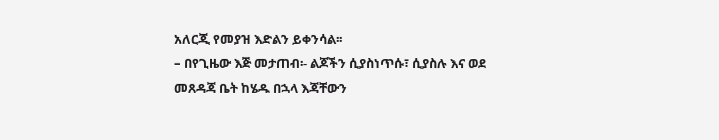አለርጂ የመያዝ እድልን ይቀንሳል፡፡
– በየጊዜው እጅ መታጠብ፡- ልጆችን ሲያስነጥሱ፣ ሲያስሉ እና ወደ መጸዳጃ ቤት ከሄዱ በኋላ እጃቸውን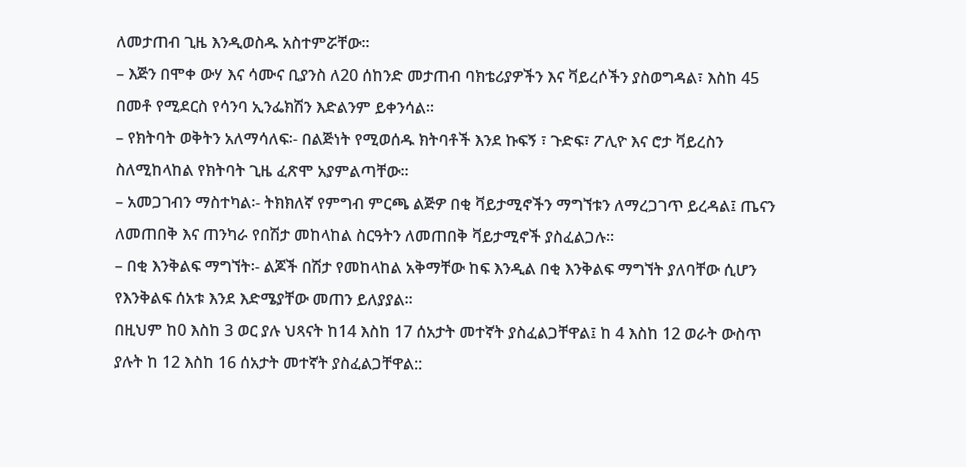ለመታጠብ ጊዜ እንዲወስዱ አስተምሯቸው።
– እጅን በሞቀ ውሃ እና ሳሙና ቢያንስ ለ20 ሰከንድ መታጠብ ባክቴሪያዎችን እና ቫይረሶችን ያስወግዳል፣ እስከ 45 በመቶ የሚደርስ የሳንባ ኢንፌክሽን እድልንም ይቀንሳል።
– የክትባት ወቅትን አለማሳለፍ፡- በልጅነት የሚወሰዱ ክትባቶች እንደ ኩፍኝ ፣ ጉድፍ፣ ፖሊዮ እና ሮታ ቫይረስን ስለሚከላከል የክትባት ጊዜ ፈጽሞ አያምልጣቸው፡፡
– አመጋገብን ማስተካል፡- ትክክለኛ የምግብ ምርጫ ልጅዎ በቂ ቫይታሚኖችን ማግኘቱን ለማረጋገጥ ይረዳል፤ ጤናን ለመጠበቅ እና ጠንካራ የበሽታ መከላከል ስርዓትን ለመጠበቅ ቫይታሚኖች ያስፈልጋሉ።
– በቂ እንቅልፍ ማግኘት፡- ልጆች በሽታ የመከላከል አቅማቸው ከፍ እንዲል በቂ እንቅልፍ ማግኘት ያለባቸው ሲሆን የእንቅልፍ ሰአቱ እንደ እድሜያቸው መጠን ይለያያል፡፡
በዚህም ከ0 እስከ 3 ወር ያሉ ህጻናት ከ14 እስከ 17 ሰአታት መተኛት ያስፈልጋቸዋል፤ ከ 4 እስከ 12 ወራት ውስጥ ያሉት ከ 12 እስከ 16 ሰአታት መተኛት ያስፈልጋቸዋል::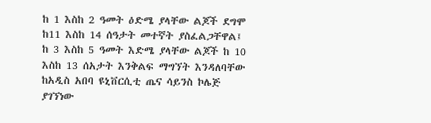ከ 1 እስከ 2 ዓመት ዕድሜ ያላቸው ልጆች ደግሞ ከ11 እስከ 14 ሰዓታት መተኛት ያስፈልጋቸዋል፤ ከ 3 እስከ 5 ዓመት እድሜ ያላቸው ልጆች ከ 10 እስከ 13 ሰአታት እንቅልፍ ማግኘት እንዳለባቸው ከአዲስ አበባ ዩኒቨርሲቲ ጤና ሳይንስ ኮሌጅ ያገኘነው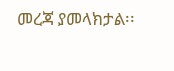መረጃ ያመላክታል፡፡